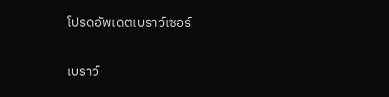โปรดอัพเดตเบราว์เซอร์

เบราว์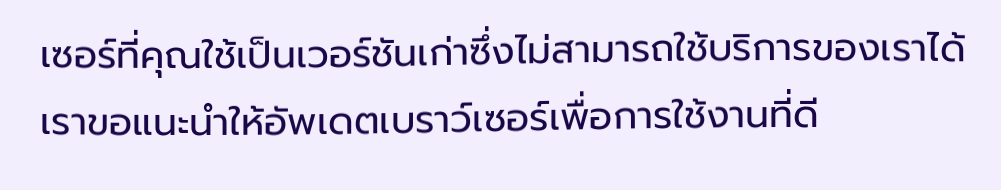เซอร์ที่คุณใช้เป็นเวอร์ชันเก่าซึ่งไม่สามารถใช้บริการของเราได้ เราขอแนะนำให้อัพเดตเบราว์เซอร์เพื่อการใช้งานที่ดี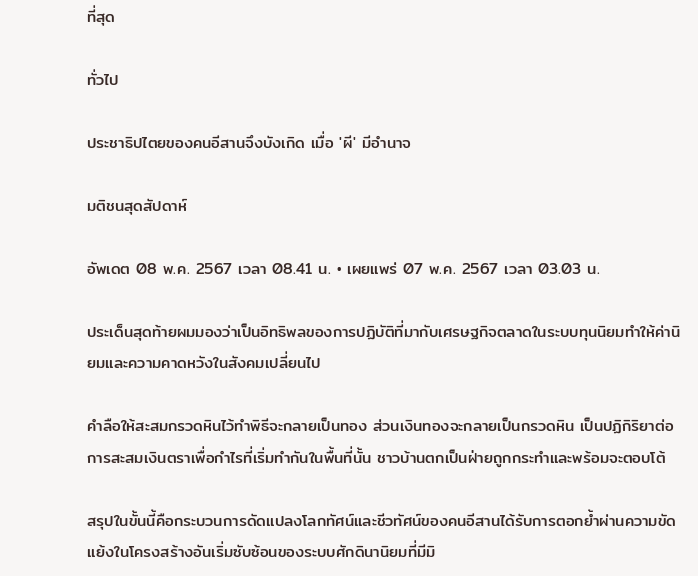ที่สุด

ทั่วไป

ประชาธิปไตยของคนอีสานจึงบังเกิด เมื่อ 'ผี' มีอำนาจ

มติชนสุดสัปดาห์

อัพเดต 08 พ.ค. 2567 เวลา 08.41 น. • เผยแพร่ 07 พ.ค. 2567 เวลา 03.03 น.

ประเด็นสุดท้ายผมมองว่าเป็นอิทธิพลของการปฏิบัติที่มากับเศรษฐกิจตลาดในระบบทุนนิยมทำให้ค่านิยมและความคาดหวังในสังคมเปลี่ยนไป

คำลือให้สะสมกรวดหินไว้ทำพิธีจะกลายเป็นทอง ส่วนเงินทองจะกลายเป็นกรวดหิน เป็นปฏิกิริยาต่อการสะสมเงินตราเพื่อกำไรที่เริ่มทำกันในพื้นที่นั้น ชาวบ้านตกเป็นฝ่ายถูกกระทำและพร้อมจะตอบโต้

สรุปในขั้นนี้คือกระบวนการดัดแปลงโลกทัศน์และชีวทัศน์ของคนอีสานได้รับการตอกย้ำผ่านความขัดแย้งในโครงสร้างอันเริ่มซับซ้อนของระบบศักดินานิยมที่มีมิ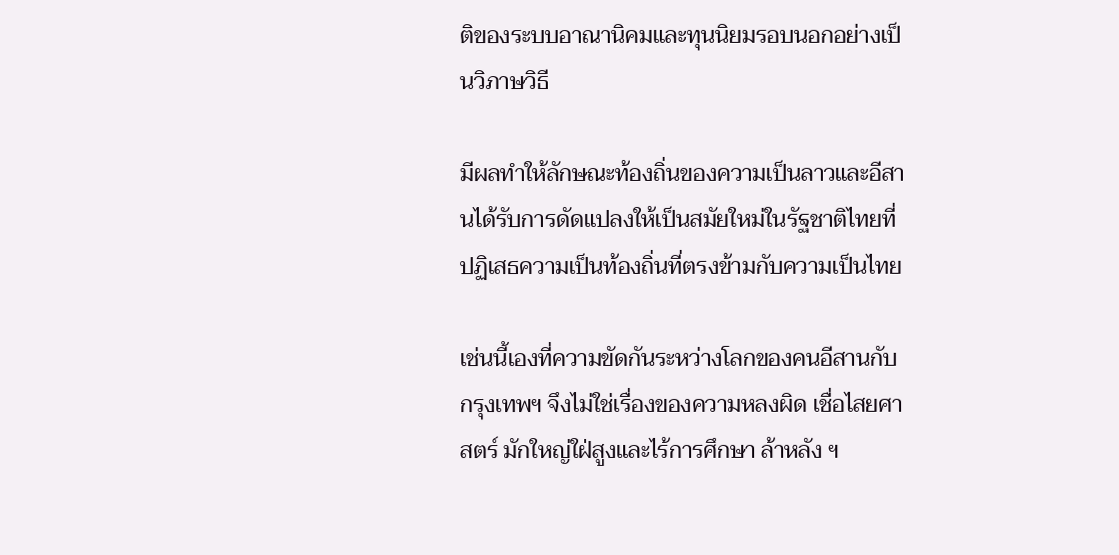ติของระบบอาณานิคมและทุนนิยมรอบนอกอย่างเป็นวิภาษวิธี

มีผลทำให้ลักษณะท้องถิ่นของความเป็นลาวและอีสานได้รับการดัดแปลงให้เป็นสมัยใหม่ในรัฐชาติไทยที่ปฏิเสธความเป็นท้องถิ่นที่ตรงข้ามกับความเป็นไทย

เช่นนี้เองที่ความขัดกันระหว่างโลกของคนอีสานกับกรุงเทพฯ จึงไม่ใช่เรื่องของความหลงผิด เชื่อไสยศาสตร์ มักใหญ่ใฝ่สูงและไร้การศึกษา ล้าหลัง ฯ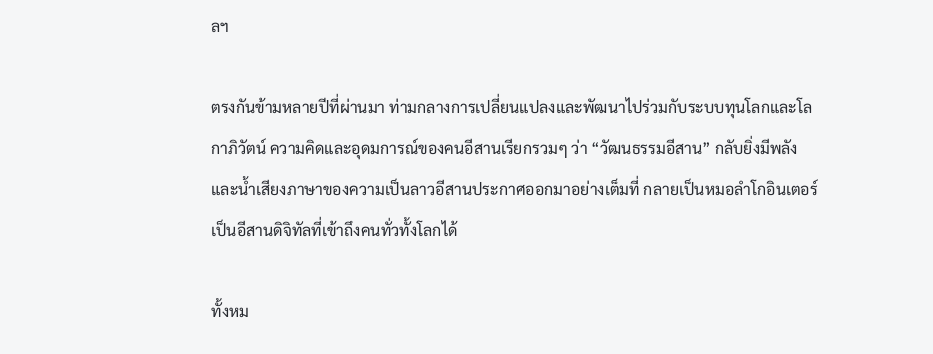ลฯ

ตรงกันข้ามหลายปีที่ผ่านมา ท่ามกลางการเปลี่ยนแปลงและพัฒนาไปร่วมกับระบบทุนโลกและโลกาภิวัตน์ ความคิดและอุดมการณ์ของคนอีสานเรียกรวมๆ ว่า “วัฒนธรรมอีสาน” กลับยิ่งมีพลังและน้ำเสียงภาษาของความเป็นลาวอีสานประกาศออกมาอย่างเต็มที่ กลายเป็นหมอลำโกอินเตอร์ เป็นอีสานดิจิทัลที่เข้าถึงคนทั่วทั้งโลกได้

ทั้งหม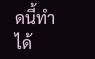ดนี้ทำได้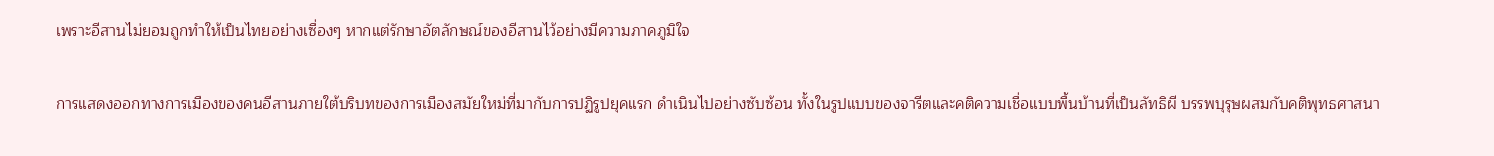เพราะอีสานไม่ยอมถูกทำให้เป็นไทยอย่างเซื่องๆ หากแต่รักษาอัตลักษณ์ของอีสานไว้อย่างมีความภาคภูมิใจ

การแสดงออกทางการเมืองของคนอีสานภายใต้บริบทของการเมืองสมัยใหม่ที่มากับการปฏิรูปยุคแรก ดำเนินไปอย่างซับซ้อน ทั้งในรูปแบบของจารีตและคติความเชื่อแบบพื้นบ้านที่เป็นลัทธิผี บรรพบุรุษผสมกับคติพุทธศาสนา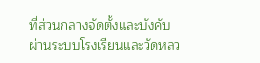ที่ส่วนกลางจัดตั้งและบังคับผ่านระบบโรงเรียนและวัดหลว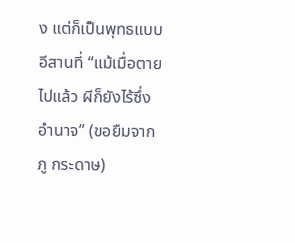ง แต่ก็เป็นพุทธแบบอีสานที่ “แม้เมื่อตายไปแล้ว ผีก็ยังไร้ซึ่งอำนาจ” (ขอยืมจากภู กระดาษ)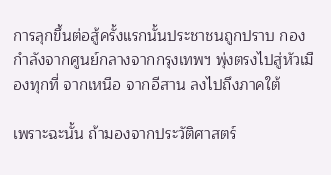การลุกขึ้นต่อสู้ครั้งแรกนั้นประชาชนถูกปราบ กองกำลังจากศูนย์กลางจากกรุงเทพฯ พุ่งตรงไปสู่หัวเมืองทุกที่ จากเหนือ จากอีสาน ลงไปถึงภาคใต้

เพราะฉะนั้น ถ้ามองจากประวัติศาสตร์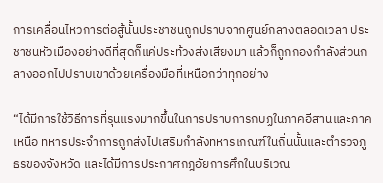การเคลื่อนไหวการต่อสู้นั้นประชาชนถูกปราบจากศูนย์กลางตลอดเวลา ประชาชนหัวเมืองอย่างดีที่สุดก็แค่ประท้วงส่งเสียงมา แล้วก็ถูกกองกำลังส่วนกลางออกไปปราบเขาด้วยเครื่องมือที่เหนือกว่าทุกอย่าง

“ได้มีการใช้วิธีการที่รุนแรงมากขึ้นในการปราบการกบฏในภาคอีสานและภาคเหนือ ทหารประจำการถูกส่งไปเสริมกำลังทหารเกณฑ์ในถิ่นนั้นและตำรวจภูธรของจังหวัด และได้มีการประกาศกฎอัยการศึกในบริเวณ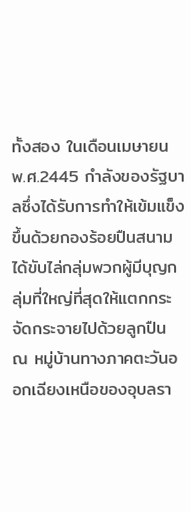ทั้งสอง ในเดือนเมษายน พ.ศ.2445 กำลังของรัฐบาลซึ่งได้รับการทำให้เข้มแข็งขึ้นด้วยกองร้อยปืนสนาม ได้ขับไล่กลุ่มพวกผู้มีบุญกลุ่มที่ใหญ่ที่สุดให้แตกกระจัดกระจายไปด้วยลูกปืน ณ หมู่บ้านทางภาคตะวันออกเฉียงเหนือของอุบลรา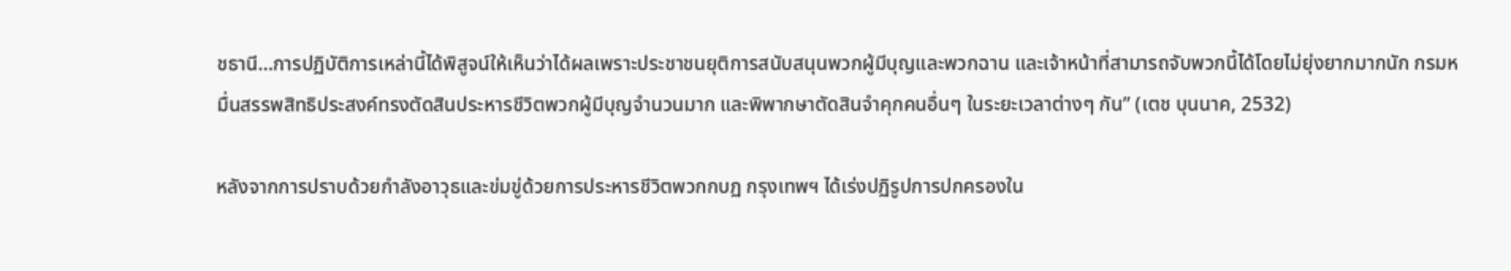ชธานี…การปฏิบัติการเหล่านี้ได้พิสูจน์ให้เห็นว่าได้ผลเพราะประชาชนยุติการสนับสนุนพวกผู้มีบุญและพวกฉาน และเจ้าหน้าที่สามารถจับพวกนี้ได้โดยไม่ยุ่งยากมากนัก กรมหมื่นสรรพสิทธิประสงค์ทรงตัดสินประหารชีวิตพวกผู้มีบุญจำนวนมาก และพิพากษาตัดสินจำคุกคนอื่นๆ ในระยะเวลาต่างๆ กัน” (เตช บุนนาค, 2532)

หลังจากการปราบด้วยกำลังอาวุธและข่มขู่ด้วยการประหารชีวิตพวกกบฏ กรุงเทพฯ ได้เร่งปฏิรูปการปกครองใน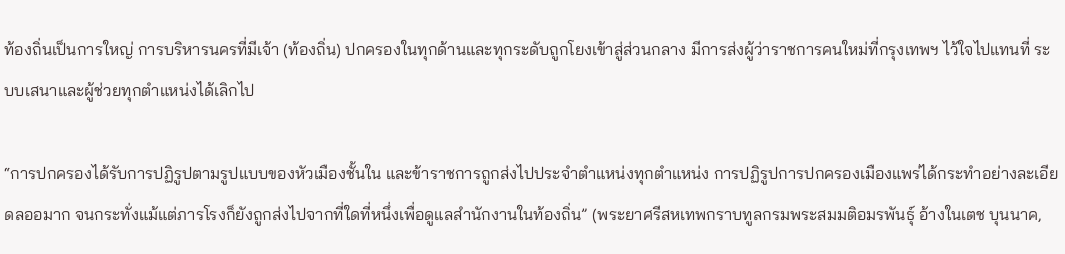ท้องถิ่นเป็นการใหญ่ การบริหารนครที่มีเจ้า (ท้องถิ่น) ปกครองในทุกด้านและทุกระดับถูกโยงเข้าสู่ส่วนกลาง มีการส่งผู้ว่าราชการคนใหม่ที่กรุงเทพฯ ไว้ใจไปแทนที่ ระบบเสนาและผู้ช่วยทุกตำแหน่งได้เลิกไป

“การปกครองได้รับการปฏิรูปตามรูปแบบของหัวเมืองชั้นใน และข้าราชการถูกส่งไปประจำตำแหน่งทุกตำแหน่ง การปฏิรูปการปกครองเมืองแพร่ได้กระทำอย่างละเอียดลออมาก จนกระทั่งแม้แต่ภารโรงก็ยังถูกส่งไปจากที่ใดที่หนึ่งเพื่อดูแลสำนักงานในท้องถิ่น” (พระยาศรีสหเทพกราบทูลกรมพระสมมติอมรพันธุ์ อ้างในเตช บุนนาค,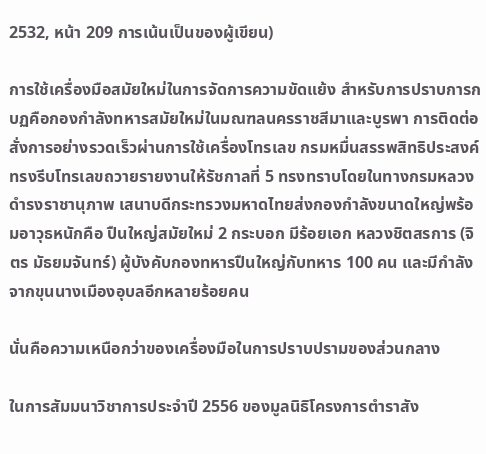2532, หน้า 209 การเน้นเป็นของผู้เขียน)

การใช้เครื่องมือสมัยใหม่ในการจัดการความขัดแย้ง สำหรับการปราบการกบฏคือกองกำลังทหารสมัยใหม่ในมณฑลนครราชสีมาและบูรพา การติดต่อสั่งการอย่างรวดเร็วผ่านการใช้เครื่องโทรเลข กรมหมื่นสรรพสิทธิประสงค์ทรงรีบโทรเลขถวายรายงานให้รัชกาลที่ 5 ทรงทราบโดยในทางกรมหลวงดำรงราชานุภาพ เสนาบดีกระทรวงมหาดไทยส่งกองกำลังขนาดใหญ่พร้อมอาวุธหนักคือ ปืนใหญ่สมัยใหม่ 2 กระบอก มีร้อยเอก หลวงชิตสรการ (จิตร มัธยมจันทร์) ผู้บังคับกองทหารปืนใหญ่กับทหาร 100 คน และมีกำลังจากขุนนางเมืองอุบลอีกหลายร้อยคน

นั่นคือความเหนือกว่าของเครื่องมือในการปราบปรามของส่วนกลาง

ในการสัมมนาวิชาการประจำปี 2556 ของมูลนิธิโครงการตำราสัง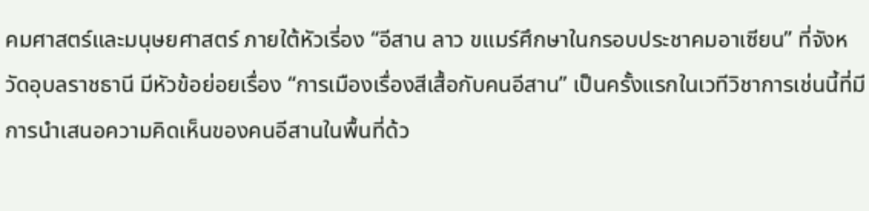คมศาสตร์และมนุษยศาสตร์ ภายใต้หัวเรี่อง “อีสาน ลาว ขแมร์ศึกษาในกรอบประชาคมอาเซียน” ที่จังหวัดอุบลราชธานี มีหัวข้อย่อยเรื่อง “การเมืองเรื่องสีเสื้อกับคนอีสาน” เป็นครั้งแรกในเวทีวิชาการเช่นนี้ที่มีการนำเสนอความคิดเห็นของคนอีสานในพื้นที่ด้ว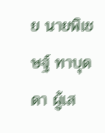ย นายพิเชษฐ์ ทาบุดดา ผู้เส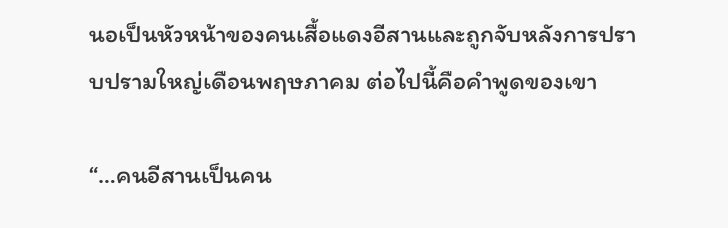นอเป็นหัวหน้าของคนเสื้อแดงอีสานและถูกจับหลังการปราบปรามใหญ่เดือนพฤษภาคม ต่อไปนี้คือคำพูดของเขา

“…คนอีสานเป็นคน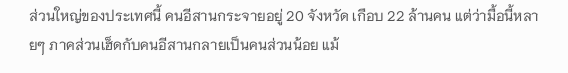ส่วนใหญ่ของประเทศนี้ คนอีสานกระจายอยู่ 20 จังหวัด เกือบ 22 ล้านคน แต่ว่ามื้อนี้หลายๆ ภาคส่วนเฮ็ดกับคนอีสานกลายเป็นคนส่วนน้อย แม้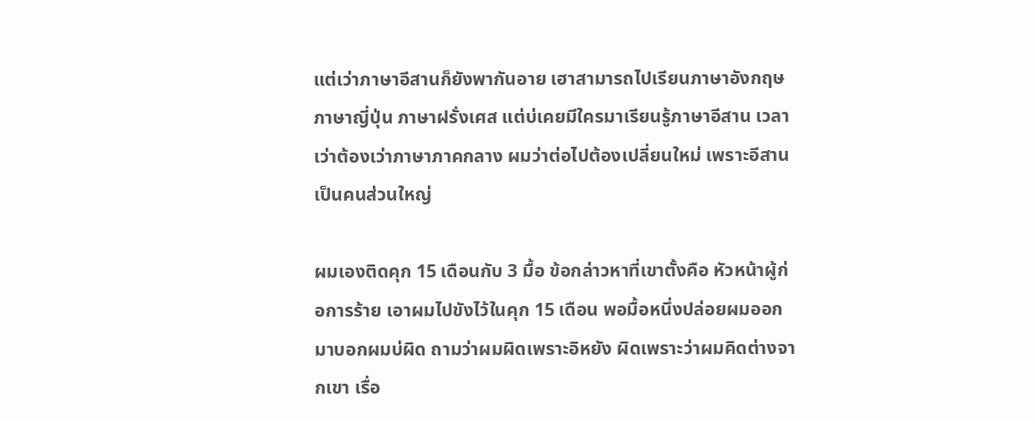แต่เว่าภาษาอีสานก็ยังพากันอาย เฮาสามารถไปเรียนภาษาอังกฤษ ภาษาญี่ปุ่น ภาษาฝรั่งเศส แต่บ่เคยมีใครมาเรียนรู้ภาษาอีสาน เวลาเว่าต้องเว่าภาษาภาคกลาง ผมว่าต่อไปต้องเปลี่ยนใหม่ เพราะอีสานเป็นคนส่วนใหญ่

ผมเองติดคุก 15 เดือนกับ 3 มื้อ ข้อกล่าวหาที่เขาตั้งคือ หัวหน้าผู้ก่อการร้าย เอาผมไปขังไว้ในคุก 15 เดือน พอมื้อหนึ่งปล่อยผมออกมาบอกผมบ่ผิด ถามว่าผมผิดเพราะอิหยัง ผิดเพราะว่าผมคิดต่างจากเขา เรื่อ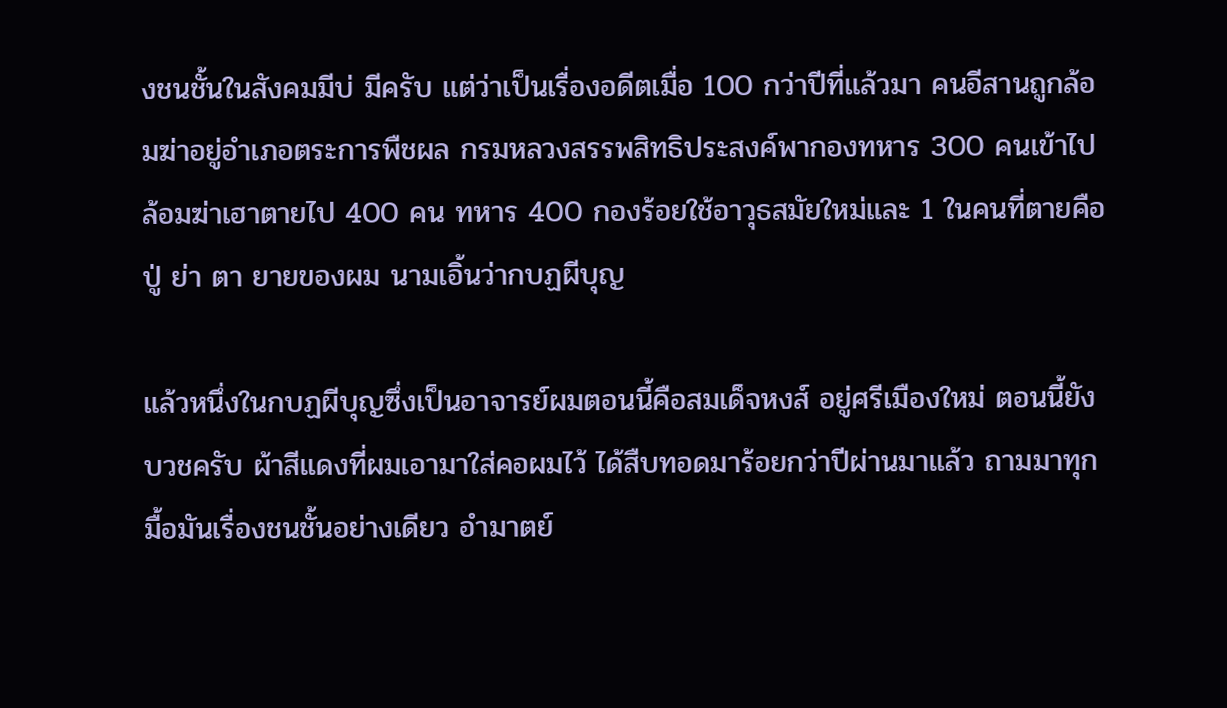งชนชั้นในสังคมมีบ่ มีครับ แต่ว่าเป็นเรื่องอดีตเมื่อ 100 กว่าปีที่แล้วมา คนอีสานถูกล้อมฆ่าอยู่อำเภอตระการพืชผล กรมหลวงสรรพสิทธิประสงค์พากองทหาร 300 คนเข้าไปล้อมฆ่าเฮาตายไป 400 คน ทหาร 400 กองร้อยใช้อาวุธสมัยใหม่และ 1 ในคนที่ตายคือ ปู่ ย่า ตา ยายของผม นามเอิ้นว่ากบฏผีบุญ

แล้วหนึ่งในกบฏผีบุญซึ่งเป็นอาจารย์ผมตอนนี้คือสมเด็จหงส์ อยู่ศรีเมืองใหม่ ตอนนี้ยังบวชครับ ผ้าสีแดงที่ผมเอามาใส่คอผมไว้ ได้สืบทอดมาร้อยกว่าปีผ่านมาแล้ว ถามมาทุกมื้อมันเรื่องชนชั้นอย่างเดียว อำมาตย์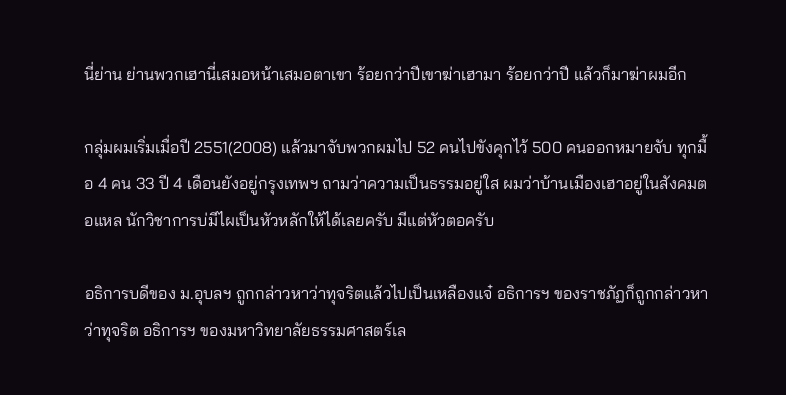นี่ย่าน ย่านพวกเฮานี่เสมอหน้าเสมอตาเขา ร้อยกว่าปีเขาฆ่าเฮามา ร้อยกว่าปี แล้วก็มาฆ่าผมอีก

กลุ่มผมเริ่มเมื่อปี 2551(2008) แล้วมาจับพวกผมไป 52 คนไปขังคุกไว้ 500 คนออกหมายจับ ทุกมื้อ 4 คน 33 ปี 4 เดือนยังอยู่กรุงเทพฯ ถามว่าความเป็นธรรมอยู่ใส ผมว่าบ้านเมืองเฮาอยู่ในสังคมตอแหล นักวิชาการบ่มีไผเป็นหัวหลักให้ได้เลยครับ มีแต่หัวตอครับ

อธิการบดีของ ม.อุบลฯ ถูกกล่าวหาว่าทุจริตแล้วไปเป็นเหลืองแจ๋ อธิการฯ ของราชภัฏก็ถูกกล่าวหาว่าทุจริต อธิการฯ ของมหาวิทยาลัยธรรมศาสตร์เล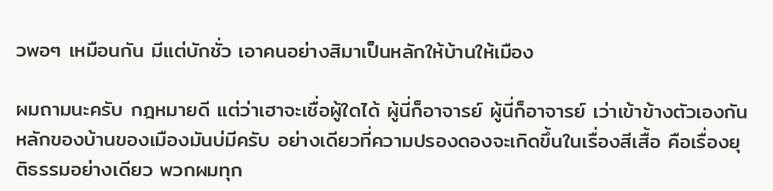วพอๆ เหมือนกัน มีแต่บักชั่ว เอาคนอย่างสิมาเป็นหลักให้บ้านให้เมือง

ผมถามนะครับ กฎหมายดี แต่ว่าเฮาจะเชื่อผู้ใดได้ ผู้นี่ก็อาจารย์ ผู้นี่ก็อาจารย์ เว่าเข้าข้างตัวเองกัน หลักของบ้านของเมืองมันบ่มีครับ อย่างเดียวที่ความปรองดองจะเกิดขึ้นในเรื่องสีเสื้อ คือเรื่องยุติธรรมอย่างเดียว พวกผมทุก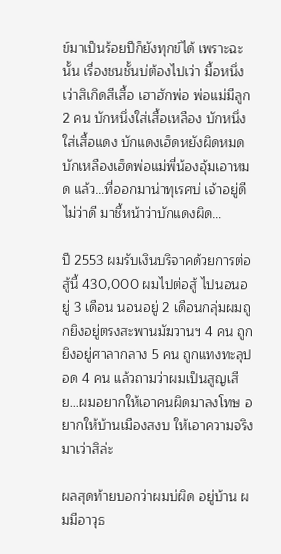ข์มาเป็นร้อยปีก็ยังทุกข์ได้ เพราะฉะนั้น เรื่องชนชั้นบ่ต้องไปเว่า มื้อหนึ่งเว่าสิเกิดสีเสื้อ เฮาฮักพ่อ พ่อแม่มีลูก 2 คน บักหนึ่งใส่เสื้อเหลือง บักหนึ่งใส่เสื้อแดง บักแดงเฮ็ดหยังผิดหมดบักเหลืองเฮ็ดพ่อแม่พี่น้องอุ้มเอาหมด แล้ว…ที่ออกมาน่าทุเรศบ่ เจ้าอยู่ดีไม่ว่าดี มาชี้หน้าว่าบักแดงผิด…

ปี 2553 ผมรับเงินบริจาคด้วยการต่อสู้นี้ 430,000 ผมไปต่อสู้ ไปนอนอยู่ 3 เดือน นอนอยู่ 2 เดือนกลุ่มผมถูกยิงอยู่ตรงสะพานมัฆวานฯ 4 คน ถูกยิงอยู่ศาลากลาง 5 คน ถูกแทงทะลุปอด 4 คน แล้วถามว่าผมเป็นสูญเสีย…ผมอยากให้เอาคนผิดมาลงโทษ อยากให้บ้านเมืองสงบ ให้เอาความจริงมาเว่าสิล่ะ

ผลสุดท้ายบอกว่าผมบ่ผิด อยู่บ้าน ผมมีอาวุธ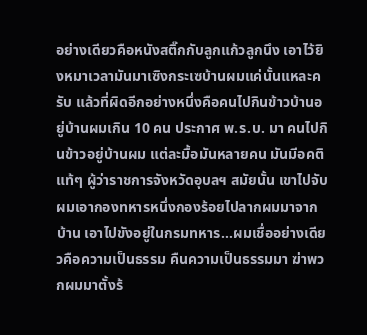อย่างเดียวคือหนังสติ๊กกับลูกแก้วลูกนึง เอาไว้ยิงหมาเวลามันมาเซิงกระเซบ้านผมแค่นั้นแหละครับ แล้วที่ผิดอีกอย่างหนึ่งคือคนไปกินข้าวบ้านอยู่บ้านผมเกิน 10 คน ประกาศ พ.ร.บ. มา คนไปกินข้าวอยู่บ้านผม แต่ละมื้อมันหลายคน มันมีอคติแท้ๆ ผู้ว่าราชการจังหวัดอุบลฯ สมัยนั้น เขาไปจับผมเอากองทหารหนึ่งกองร้อยไปลากผมมาจากบ้าน เอาไปขังอยู่ในกรมทหาร…ผมเชื่ออย่างเดียวคือความเป็นธรรม คืนความเป็นธรรมมา ฆ่าพวกผมมาตั้งร้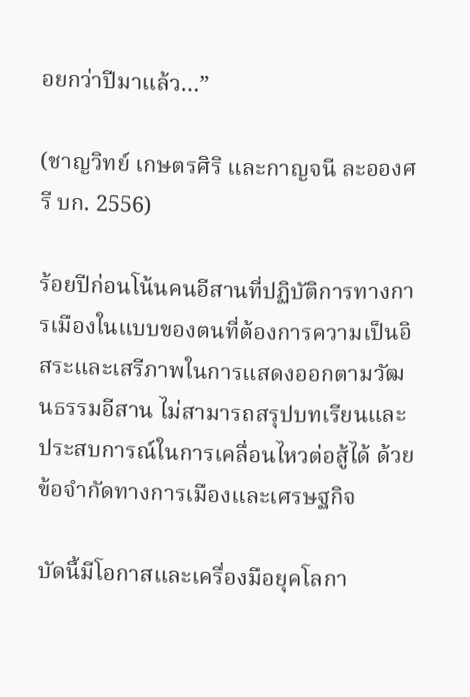อยกว่าปีมาแล้ว…”

(ชาญวิทย์ เกษตรศิริ และกาญจนี ละอองศรี บก. 2556)

ร้อยปีก่อนโน้นคนอีสานที่ปฏิบัติการทางการเมืองในแบบของตนที่ต้องการความเป็นอิสระและเสรีภาพในการแสดงออกตามวัฒนธรรมอีสาน ไม่สามารถสรุปบทเรียนและประสบการณ์ในการเคลื่อนไหวต่อสู้ได้ ด้วยข้อจำกัดทางการเมืองและเศรษฐกิจ

บัดนี้มีโอกาสและเครื่องมือยุคโลกา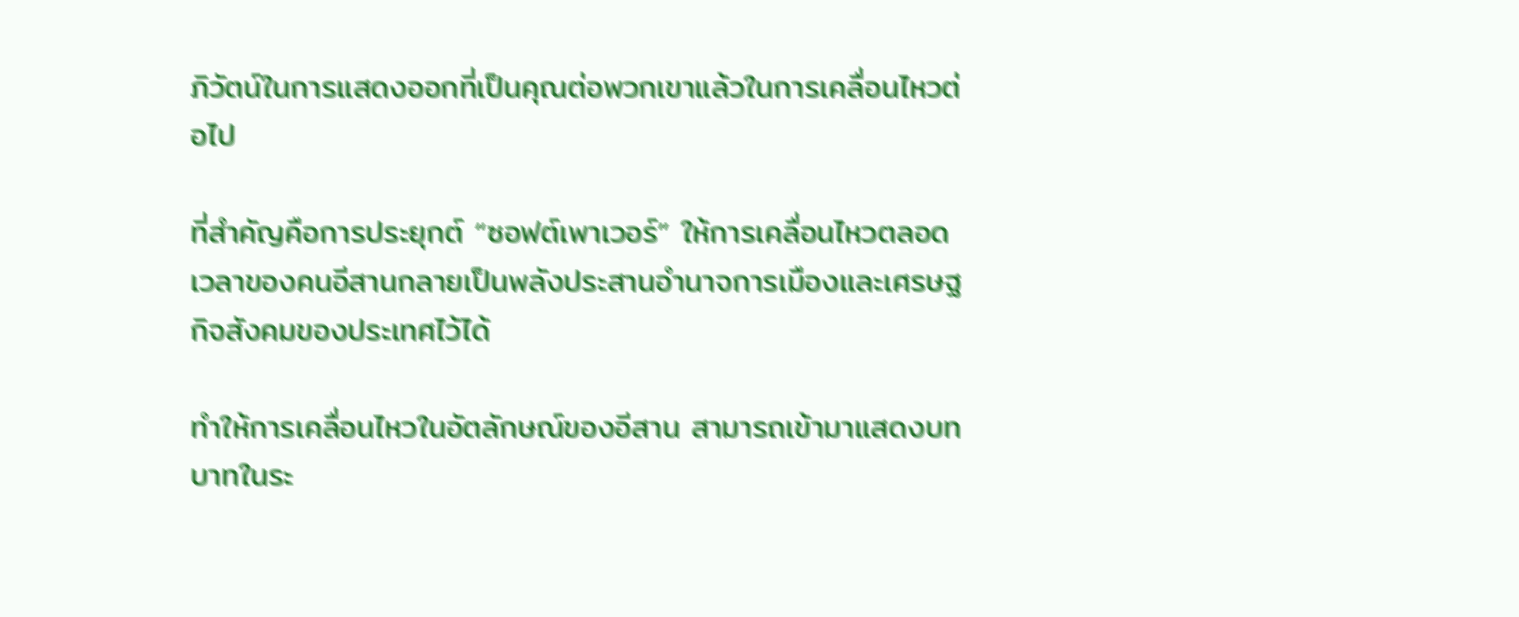ภิวัตน์ในการแสดงออกที่เป็นคุณต่อพวกเขาแล้วในการเคลื่อนไหวต่อไป

ที่สำคัญคือการประยุกต์ “ซอฟต์เพาเวอร์” ให้การเคลื่อนไหวตลอดเวลาของคนอีสานกลายเป็นพลังประสานอำนาจการเมืองและเศรษฐกิจสังคมของประเทศไว้ได้

ทำให้การเคลื่อนไหวในอัตลักษณ์ของอีสาน สามารถเข้ามาแสดงบทบาทในระ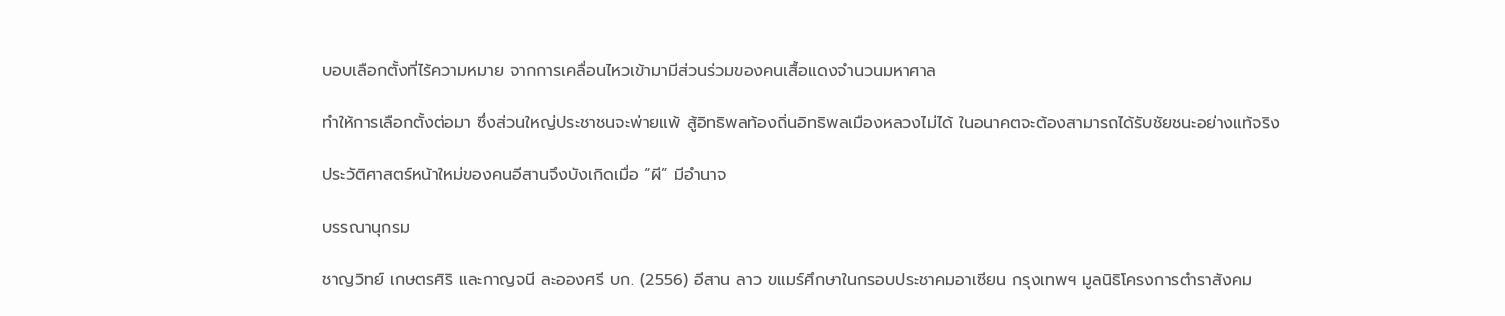บอบเลือกตั้งที่ไร้ความหมาย จากการเคลื่อนไหวเข้ามามีส่วนร่วมของคนเสื้อแดงจำนวนมหาศาล

ทำให้การเลือกตั้งต่อมา ซึ่งส่วนใหญ่ประชาชนจะพ่ายแพ้ สู้อิทธิพลท้องถิ่นอิทธิพลเมืองหลวงไม่ได้ ในอนาคตจะต้องสามารถได้รับชัยชนะอย่างแท้จริง

ประวัติศาสตร์หน้าใหม่ของคนอีสานจึงบังเกิดเมื่อ “ผี” มีอำนาจ

บรรณานุกรม

ชาญวิทย์ เกษตรศิริ และกาญจนี ละอองศรี บก. (2556) อีสาน ลาว ขแมร์ศึกษาในกรอบประชาคมอาเซียน กรุงเทพฯ มูลนิธิโครงการตำราสังคม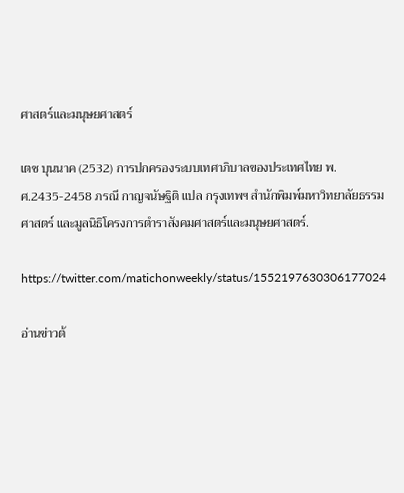ศาสตร์และมนุษยศาสตร์

เตช บุนนาค (2532) การปกครองระบบเทศาภิบาลของประเทศไทย พ.ศ.2435-2458 ภรณี กาญจนัษฐิติ แปล กรุงเทพฯ สำนักพิมพ์มหาวิทยาลัยธรรมศาสตร์ และมูลนิธิโครงการตำราสังคมศาสตร์และมนุษยศาสตร์.

https://twitter.com/matichonweekly/status/1552197630306177024

อ่านข่าวต้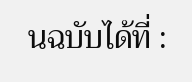นฉบับได้ที่ :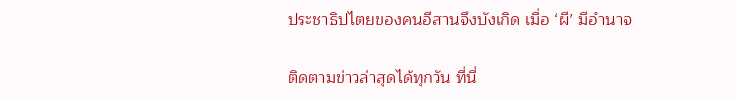ประชาธิปไตยของคนอีสานจึงบังเกิด เมื่อ ‘ผี’ มีอำนาจ

ติดตามข่าวล่าสุดได้ทุกวัน ที่นี่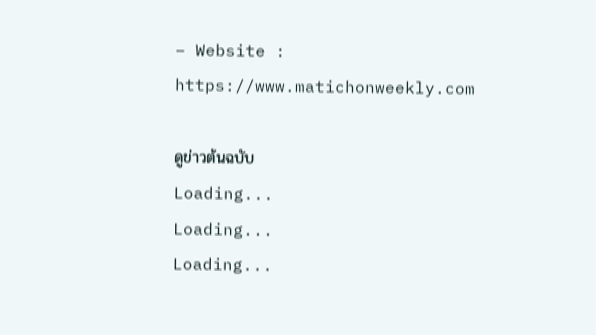– Website : https://www.matichonweekly.com

ดูข่าวต้นฉบับ
Loading...
Loading...
Loading...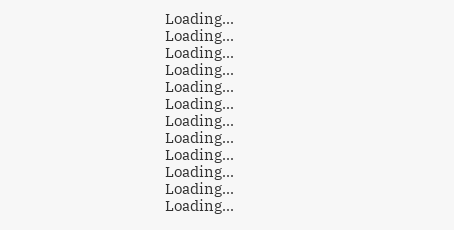Loading...
Loading...
Loading...
Loading...
Loading...
Loading...
Loading...
Loading...
Loading...
Loading...
Loading...
Loading...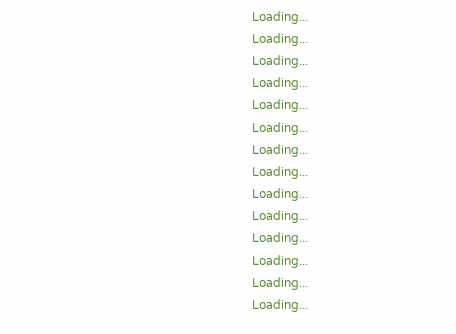Loading...
Loading...
Loading...
Loading...
Loading...
Loading...
Loading...
Loading...
Loading...
Loading...
Loading...
Loading...
Loading...
Loading...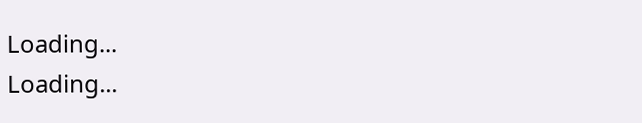Loading...
Loading...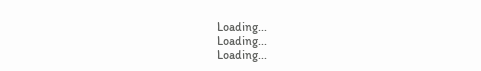Loading...
Loading...
Loading...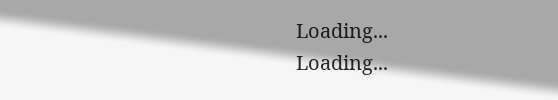Loading...
Loading...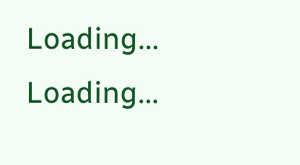Loading...
Loading...